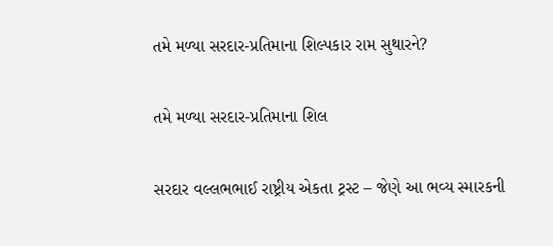તમે મળ્યા સરદાર-પ્રતિમાના શિલ્પકાર રામ સુથારને?

તમે મળ્યા સરદાર-પ્રતિમાના શિલ

સરદાર વલ્લભભાઈ રાષ્ટ્રીય એકતા ટ્રસ્ટ – જેણે આ ભવ્ય સ્મારકની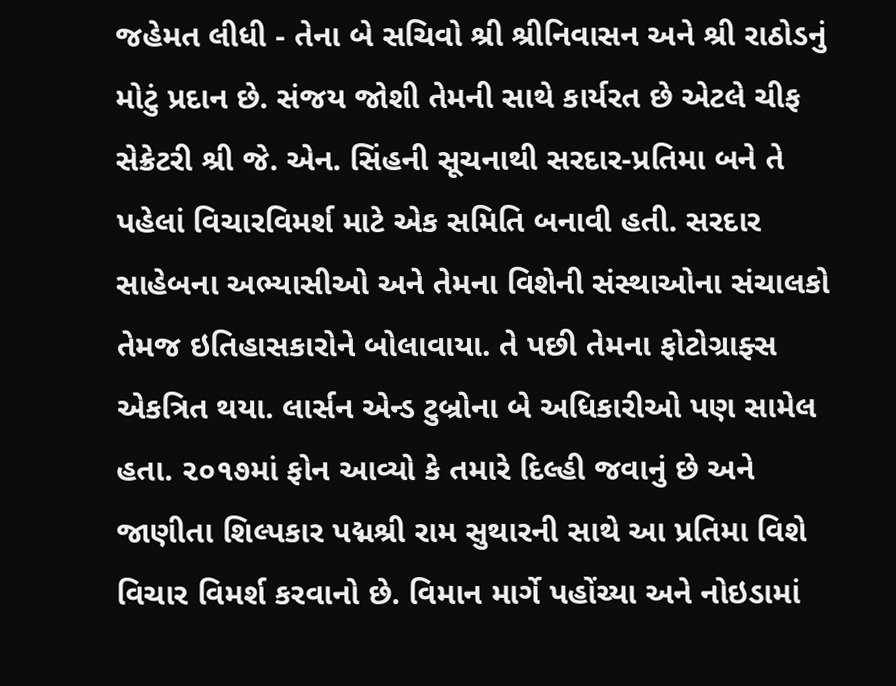જહેમત લીધી - તેના બે સચિવો શ્રી શ્રીનિવાસન અને શ્રી રાઠોડનું મોટું પ્રદાન છે. સંજય જોશી તેમની સાથે કાર્યરત છે એટલે ચીફ સેક્રેટરી શ્રી જે. એન. સિંહની સૂચનાથી સરદાર-પ્રતિમા બને તે પહેલાં વિચારવિમર્શ માટે એક સમિતિ બનાવી હતી. સરદાર સાહેબના અભ્યાસીઓ અને તેમના વિશેની સંસ્થાઓના સંચાલકો તેમજ ઇતિહાસકારોને બોલાવાયા. તે પછી તેમના ફોટોગ્રાફ્સ એકત્રિત થયા. લાર્સન એન્ડ ટુબ્રોના બે અધિકારીઓ પણ સામેલ હતા. ૨૦૧૭માં ફોન આવ્યો કે તમારે દિલ્હી જવાનું છે અને જાણીતા શિલ્પકાર પદ્મશ્રી રામ સુથારની સાથે આ પ્રતિમા વિશે વિચાર વિમર્શ કરવાનો છે. વિમાન માર્ગે પહોંચ્યા અને નોઇડામાં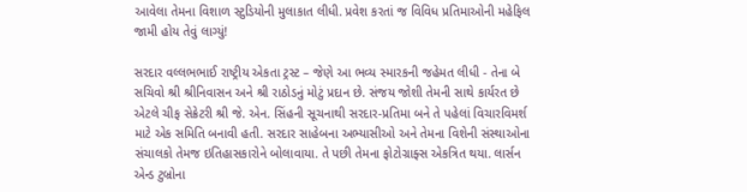આવેલા તેમના વિશાળ સ્ટુડિયોની મુલાકાત લીધી. પ્રવેશ કરતાં જ વિવિધ પ્રતિમાઓની મહેફિલ જામી હોય તેવું લાગ્યું!

સરદાર વલ્લભભાઈ રાષ્ટ્રીય એકતા ટ્રસ્ટ – જેણે આ ભવ્ય સ્મારકની જહેમત લીધી - તેના બે સચિવો શ્રી શ્રીનિવાસન અને શ્રી રાઠોડનું મોટું પ્રદાન છે. સંજય જોશી તેમની સાથે કાર્યરત છે એટલે ચીફ સેક્રેટરી શ્રી જે. એન. સિંહની સૂચનાથી સરદાર-પ્રતિમા બને તે પહેલાં વિચારવિમર્શ માટે એક સમિતિ બનાવી હતી. સરદાર સાહેબના અભ્યાસીઓ અને તેમના વિશેની સંસ્થાઓના સંચાલકો તેમજ ઇતિહાસકારોને બોલાવાયા. તે પછી તેમના ફોટોગ્રાફ્સ એકત્રિત થયા. લાર્સન એન્ડ ટુબ્રોના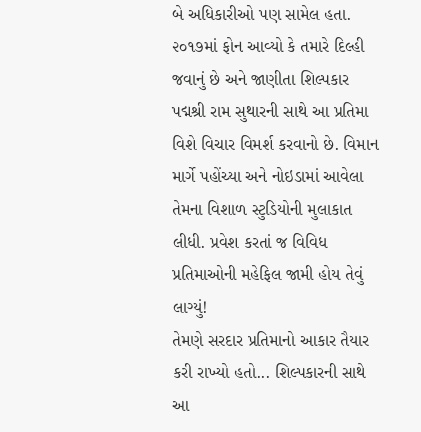બે અધિકારીઓ પણ સામેલ હતા.
૨૦૧૭માં ફોન આવ્યો કે તમારે દિલ્હી જવાનું છે અને જાણીતા શિલ્પકાર પદ્મશ્રી રામ સુથારની સાથે આ પ્રતિમા વિશે વિચાર વિમર્શ કરવાનો છે. વિમાન માર્ગે પહોંચ્યા અને નોઇડામાં આવેલા તેમના વિશાળ સ્ટુડિયોની મુલાકાત લીધી. પ્રવેશ કરતાં જ વિવિધ પ્રતિમાઓની મહેફિલ જામી હોય તેવું લાગ્યું!
તેમણે સરદાર પ્રતિમાનો આકાર તૈયાર કરી રાખ્યો હતો... શિલ્પકારની સાથે આ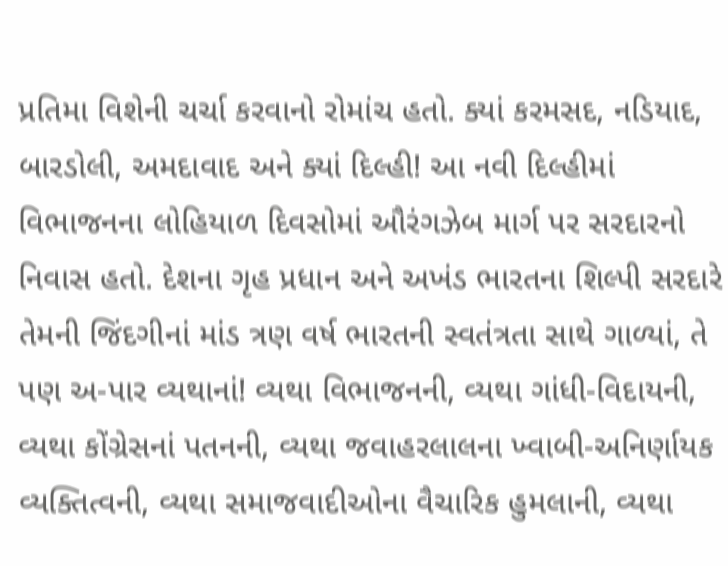પ્રતિમા વિશેની ચર્ચા કરવાનો રોમાંચ હતો. ક્યાં કરમસદ, નડિયાદ, બારડોલી, અમદાવાદ અને ક્યાં દિલ્હી! આ નવી દિલ્હીમાં વિભાજનના લોહિયાળ દિવસોમાં ઔરંગઝેબ માર્ગ પર સરદારનો નિવાસ હતો. દેશના ગૃહ પ્રધાન અને અખંડ ભારતના શિલ્પી સરદારે તેમની જિંદગીનાં માંડ ત્રણ વર્ષ ભારતની સ્વતંત્રતા સાથે ગાળ્યાં, તે પણ અ-પાર વ્યથાનાં! વ્યથા વિભાજનની, વ્યથા ગાંધી-વિદાયની, વ્યથા કોંગ્રેસનાં પતનની, વ્યથા જવાહરલાલના ખ્વાબી-અનિર્ણાયક વ્યક્તિત્વની, વ્યથા સમાજવાદીઓના વૈચારિક હુમલાની, વ્યથા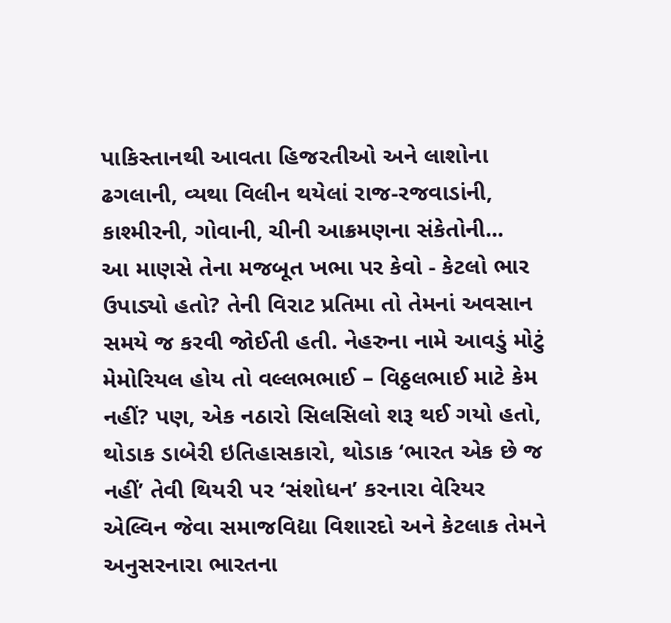પાકિસ્તાનથી આવતા હિજરતીઓ અને લાશોના ઢગલાની, વ્યથા વિલીન થયેલાં રાજ-રજવાડાંની, કાશ્મીરની, ગોવાની, ચીની આક્રમણના સંકેતોની...
આ માણસે તેના મજબૂત ખભા પર કેવો - કેટલો ભાર ઉપાડ્યો હતો? તેની વિરાટ પ્રતિમા તો તેમનાં અવસાન સમયે જ કરવી જોઈતી હતી. નેહરુના નામે આવડું મોટું મેમોરિયલ હોય તો વલ્લભભાઈ – વિઠ્ઠલભાઈ માટે કેમ નહીં? પણ, એક નઠારો સિલસિલો શરૂ થઈ ગયો હતો, થોડાક ડાબેરી ઇતિહાસકારો, થોડાક ‘ભારત એક છે જ નહીં’ તેવી થિયરી પર ‘સંશોધન’ કરનારા વેરિયર એલ્વિન જેવા સમાજવિદ્યા વિશારદો અને કેટલાક તેમને અનુસરનારા ભારતના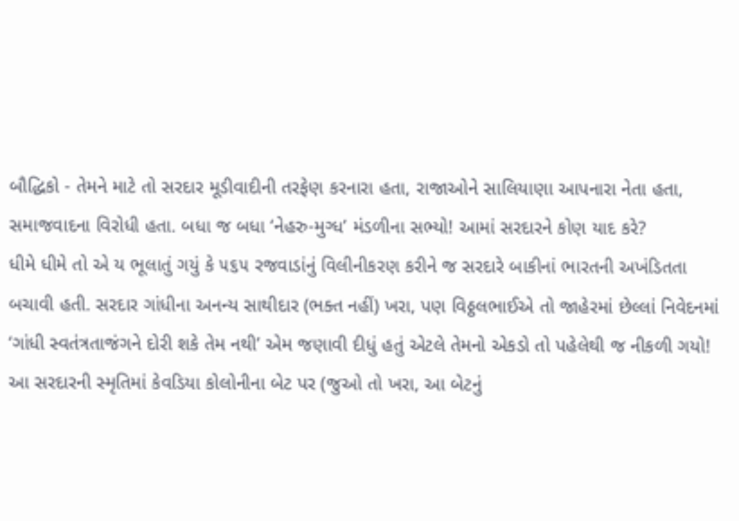બૌદ્ધિકો - તેમને માટે તો સરદાર મૂડીવાદીની તરફેણ કરનારા હતા, રાજાઓને સાલિયાણા આપનારા નેતા હતા, સમાજવાદના વિરોધી હતા. બધા જ બધા ‘નેહરુ-મુગ્ધ’ મંડળીના સભ્યો! આમાં સરદારને કોણ યાદ કરે?
ધીમે ધીમે તો એ ય ભૂલાતું ગયું કે ૫૬૫ રજવાડાંનું વિલીનીકરણ કરીને જ સરદારે બાકીનાં ભારતની અખંડિતતા બચાવી હતી. સરદાર ગાંધીના અનન્ય સાથીદાર (ભક્ત નહીં) ખરા, પણ વિઠ્ઠલભાઈએ તો જાહેરમાં છેલ્લાં નિવેદનમાં ‘ગાંધી સ્વતંત્રતાજંગને દોરી શકે તેમ નથી’ એમ જણાવી દીધું હતું એટલે તેમનો એકડો તો પહેલેથી જ નીકળી ગયો!
આ સરદારની સ્મૃતિમાં કેવડિયા કોલોનીના બેટ પર (જુઓ તો ખરા, આ બેટનું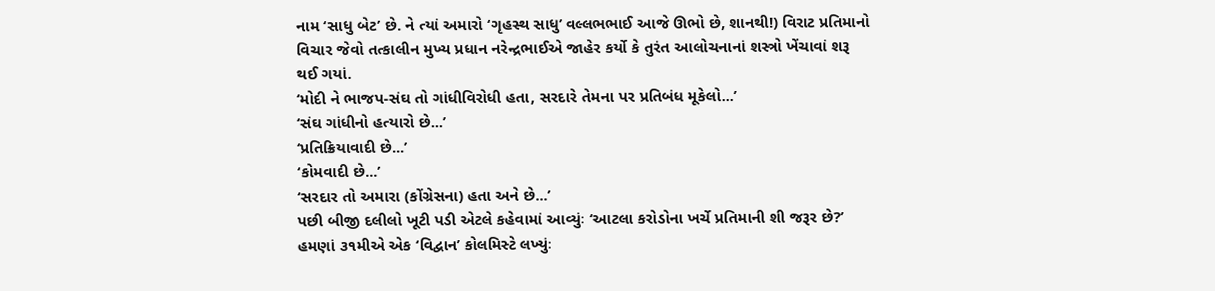નામ ‘સાધુ બેટ’ છે. ને ત્યાં અમારો ‘ગૃહસ્થ સાધુ’ વલ્લભભાઈ આજે ઊભો છે, શાનથી!) વિરાટ પ્રતિમાનો વિચાર જેવો તત્કાલીન મુખ્ય પ્રધાન નરેન્દ્રભાઈએ જાહેર કર્યો કે તુરંત આલોચનાનાં શસ્ત્રો ખેંચાવાં શરૂ થઈ ગયાં.
‘મોદી ને ભાજપ-સંઘ તો ગાંધીવિરોધી હતા, સરદારે તેમના પર પ્રતિબંધ મૂકેલો...’
‘સંઘ ગાંધીનો હત્યારો છે...’
‘પ્રતિક્રિયાવાદી છે...’
‘કોમવાદી છે...’
‘સરદાર તો અમારા (કોંગ્રેસના) હતા અને છે...’
પછી બીજી દલીલો ખૂટી પડી એટલે કહેવામાં આવ્યુંઃ ‘આટલા કરોડોના ખર્ચે પ્રતિમાની શી જરૂર છે?’
હમણાં ૩૧મીએ એક ‘વિદ્વાન’ કોલમિસ્ટે લખ્યુંઃ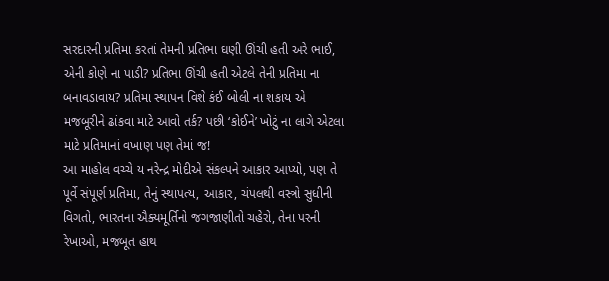સરદારની પ્રતિમા કરતાં તેમની પ્રતિભા ઘણી ઊંચી હતી અરે ભાઈ, એની કોણે ના પાડી? પ્રતિભા ઊંચી હતી એટલે તેની પ્રતિમા ના બનાવડાવાય? પ્રતિમા સ્થાપન વિશે કંઈ બોલી ના શકાય એ મજબૂરીને ઢાંકવા માટે આવો તર્ક? પછી ‘કોઈને’ ખોટું ના લાગે એટલા માટે પ્રતિમાનાં વખાણ પણ તેમાં જ!
આ માહોલ વચ્ચે ય નરેન્દ્ર મોદીએ સંકલ્પને આકાર આપ્યો, પણ તે પૂર્વે સંપૂર્ણ પ્રતિમા, તેનું સ્થાપત્ય, આકાર, ચંપલથી વસ્ત્રો સુધીની વિગતો, ભારતના ઐક્યમૂર્તિનો જગજાણીતો ચહેરો, તેના પરની રેખાઓ, મજબૂત હાથ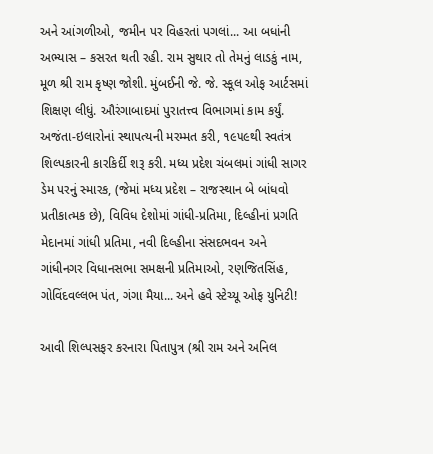અને આંગળીઓ, જમીન પર વિહરતાં પગલાં... આ બધાંની અભ્યાસ – કસરત થતી રહી. રામ સુથાર તો તેમનું લાડકું નામ, મૂળ શ્રી રામ કૃષ્ણ જોશી. મુંબઈની જે. જે. સ્કૂલ ઓફ આર્ટસમાં શિક્ષણ લીધું. ઔરંગાબાદમાં પુરાતત્ત્વ વિભાગમાં કામ કર્યું. અજંતા-ઇલારોનાં સ્થાપત્યની મરમ્મત કરી, ૧૯૫૯થી સ્વતંત્ર શિલ્પકારની કારકિર્દી શરૂ કરી. મધ્ય પ્રદેશ ચંબલમાં ગાંધી સાગર ડેમ પરનું સ્મારક, (જેમાં મધ્ય પ્રદેશ – રાજસ્થાન બે બાંધવો પ્રતીકાત્મક છે), વિવિધ દેશોમાં ગાંધી-પ્રતિમા, દિલ્હીનાં પ્રગતિ મેદાનમાં ગાંધી પ્રતિમા, નવી દિલ્હીના સંસદભવન અને ગાંધીનગર વિધાનસભા સમક્ષની પ્રતિમાઓ, રણજિતસિંહ, ગોવિંદવલ્લભ પંત, ગંગા મૈયા... અને હવે સ્ટેચ્યૂ ઓફ યુનિટી!

આવી શિલ્પસફર કરનારા પિતાપુત્ર (શ્રી રામ અને અનિલ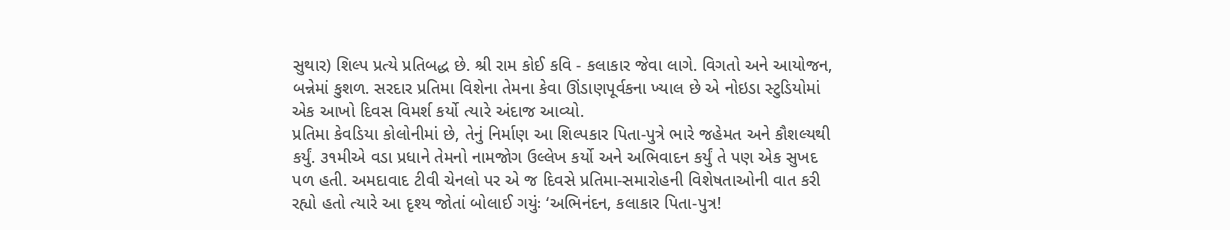સુથાર) શિલ્પ પ્રત્યે પ્રતિબદ્ધ છે. શ્રી રામ કોઈ કવિ - કલાકાર જેવા લાગે. વિગતો અને આયોજન, બન્નેમાં કુશળ. સરદાર પ્રતિમા વિશેના તેમના કેવા ઊંડાણપૂર્વકના ખ્યાલ છે એ નોઇડા સ્ટુડિયોમાં એક આખો દિવસ વિમર્શ કર્યો ત્યારે અંદાજ આવ્યો.
પ્રતિમા કેવડિયા કોલોનીમાં છે, તેનું નિર્માણ આ શિલ્પકાર પિતા-પુત્રે ભારે જહેમત અને કૌશલ્યથી કર્યું. ૩૧મીએ વડા પ્રધાને તેમનો નામજોગ ઉલ્લેખ કર્યો અને અભિવાદન કર્યું તે પણ એક સુખદ પળ હતી. અમદાવાદ ટીવી ચેનલો પર એ જ દિવસે પ્રતિમા-સમારોહની વિશેષતાઓની વાત કરી રહ્યો હતો ત્યારે આ દૃશ્ય જોતાં બોલાઈ ગયુંઃ ‘અભિનંદન, કલાકાર પિતા-પુત્ર!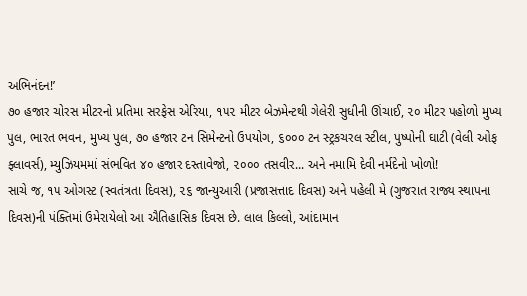અભિનંદન!’
૭૦ હજાર ચોરસ મીટરનો પ્રતિમા સરફેસ એરિયા, ૧૫૨ મીટર બેઝમેન્ટથી ગેલેરી સુધીની ઊંચાઈ, ૨૦ મીટર પહોળો મુખ્ય પુલ, ભારત ભવન, મુખ્ય પુલ, ૭૦ હજાર ટન સિમેન્ટનો ઉપયોગ, ૬૦૦૦ ટન સ્ટ્રકચરલ સ્ટીલ, પુષ્પોની ઘાટી (વેલી ઓફ ફ્લાવર્સ), મ્યુઝિયમમાં સંભવિત ૪૦ હજાર દસ્તાવેજો, ૨૦૦૦ તસવીર... અને નમામિ દેવી નર્મદેનો ખોળો!
સાચે જ, ૧૫ ઓગસ્ટ (સ્વતંત્રતા દિવસ), ૨૬ જાન્યુઆરી (પ્રજાસત્તાદ દિવસ) અને પહેલી મે (ગુજરાત રાજ્ય સ્થાપના દિવસ)ની પંક્તિમાં ઉમેરાયેલો આ ઐતિહાસિક દિવસ છે. લાલ કિલ્લો, આંદામાન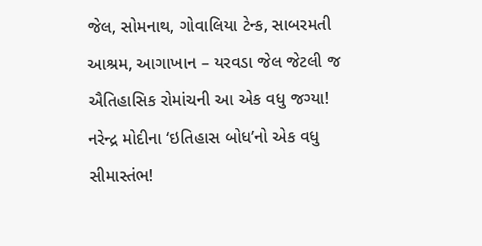જેલ, સોમનાથ, ગોવાલિયા ટેન્ક, સાબરમતી આશ્રમ, આગાખાન – યરવડા જેલ જેટલી જ ઐતિહાસિક રોમાંચની આ એક વધુ જગ્યા! નરેન્દ્ર મોદીના ‘ઇતિહાસ બોધ’નો એક વધુ સીમાસ્તંભ!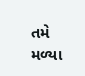તમે મળ્યા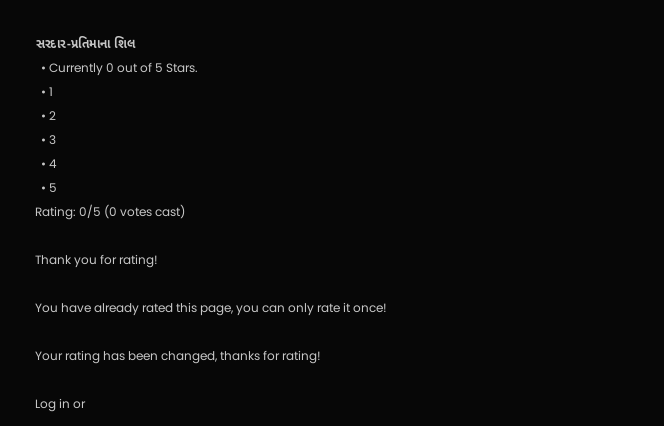સરદાર-પ્રતિમાના શિલ
  • Currently 0 out of 5 Stars.
  • 1
  • 2
  • 3
  • 4
  • 5
Rating: 0/5 (0 votes cast)

Thank you for rating!

You have already rated this page, you can only rate it once!

Your rating has been changed, thanks for rating!

Log in or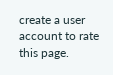create a user account to rate this page.